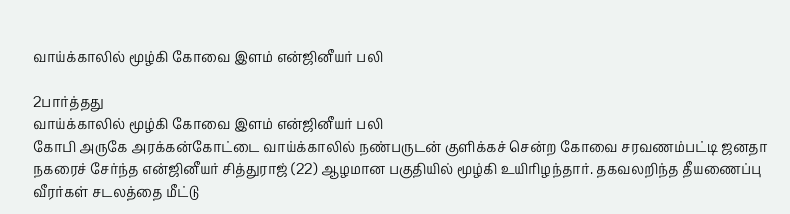வாய்க்காலில் மூழ்கி கோவை இளம் என்ஜினீயர் பலி

2பார்த்தது
வாய்க்காலில் மூழ்கி கோவை இளம் என்ஜினீயர் பலி
கோபி அருகே அரக்கன்கோட்டை வாய்க்காலில் நண்பருடன் குளிக்கச் சென்ற கோவை சரவணம்பட்டி ஜனதா நகரைச் சேர்ந்த என்ஜினீயர் சித்துராஜ் (22) ஆழமான பகுதியில் மூழ்கி உயிரிழந்தார். தகவலறிந்த தீயணைப்பு வீரர்கள் சடலத்தை மீட்டு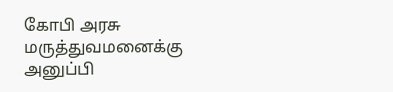கோபி அரசு மருத்துவமனைக்கு அனுப்பி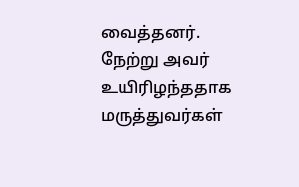வைத்தனர். நேற்று அவர் உயிரிழந்ததாக மருத்துவர்கள்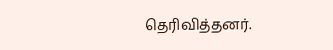தெரிவித்தனர்.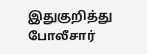இதுகுறித்து போலீசார்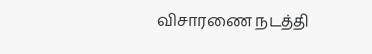விசாரணை நடத்தி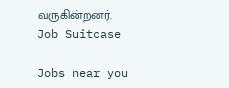வருகின்றனர்.
Job Suitcase

Jobs near you